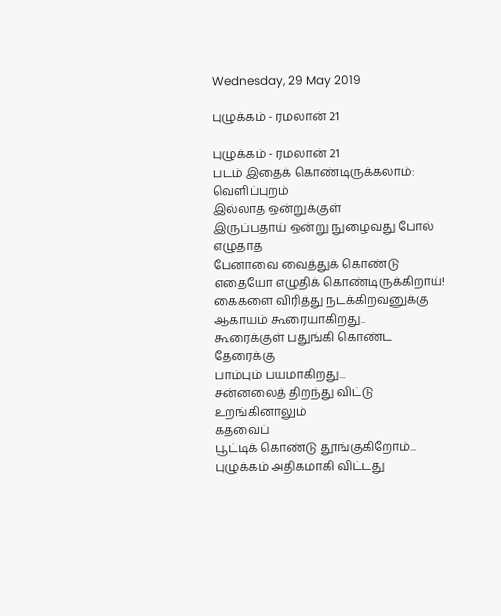Wednesday, 29 May 2019

புழுக்கம் - ரமலான் 21

புழுக்கம் - ரமலான் 21
படம் இதைக் கொண்டிருக்கலாம்: வெளிப்புறம்
இல்லாத ஒன்றுக்குள்
இருப்பதாய் ஒன்று நுழைவது போல்
எழுதாத
பேனாவை வைத்துக் கொண்டு
எதையோ எழுதிக் கொண்டிருக்கிறாய்!
கைகளை விரித்து நடக்கிறவனுக்கு
ஆகாயம் கூரையாகிறது..
கூரைக்குள் பதுங்கி கொண்ட தேரைக்கு
பாம்பும் பயமாகிறது...
சன்னலைத் திறந்து விட்டு உறங்கினாலும்
கதவைப்
பூட்டிக் கொண்டு தூங்குகிறோம்...
புழுக்கம் அதிகமாகி விட்டது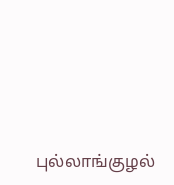புல்லாங்குழல்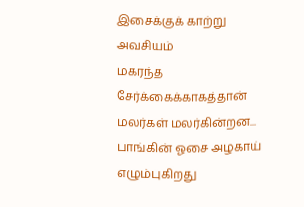இசைக்குக் காற்று அவசியம்
மகரந்த சேர்க்கைக்காகத்தான்
மலர்கள் மலர்கின்றன...
பாங்கின் ஓசை அழகாய் எழும்புகிறது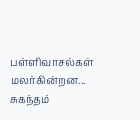பள்ளிவாசல்கள் மலர்கின்றன...
சுகந்தம்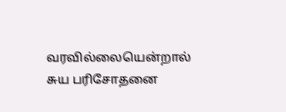வரவில்லையென்றால்
சுய பரிசோதனை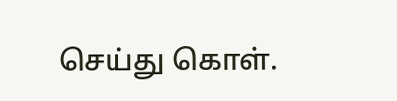செய்து கொள்.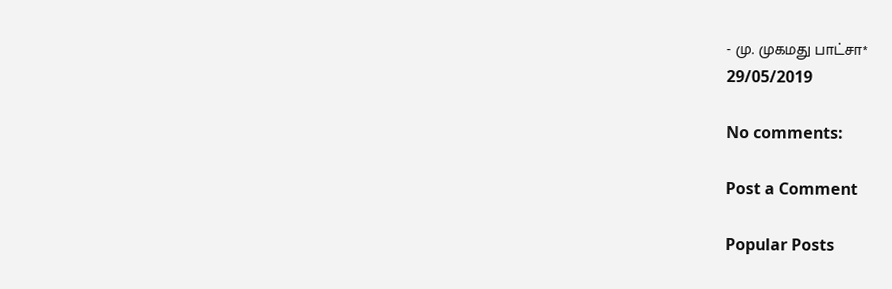- மு. முகமது பாட்சா*
29/05/2019

No comments:

Post a Comment

Popular Posts